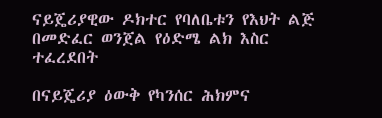ናይጄሪያዊው ዶክተር የባለቤቱን የእህት ልጅ በመድፈር ወንጀል የዕድሜ ልክ እስር ተፈረደበት

በናይጄሪያ ዕውቅ የካንሰር ሕክምና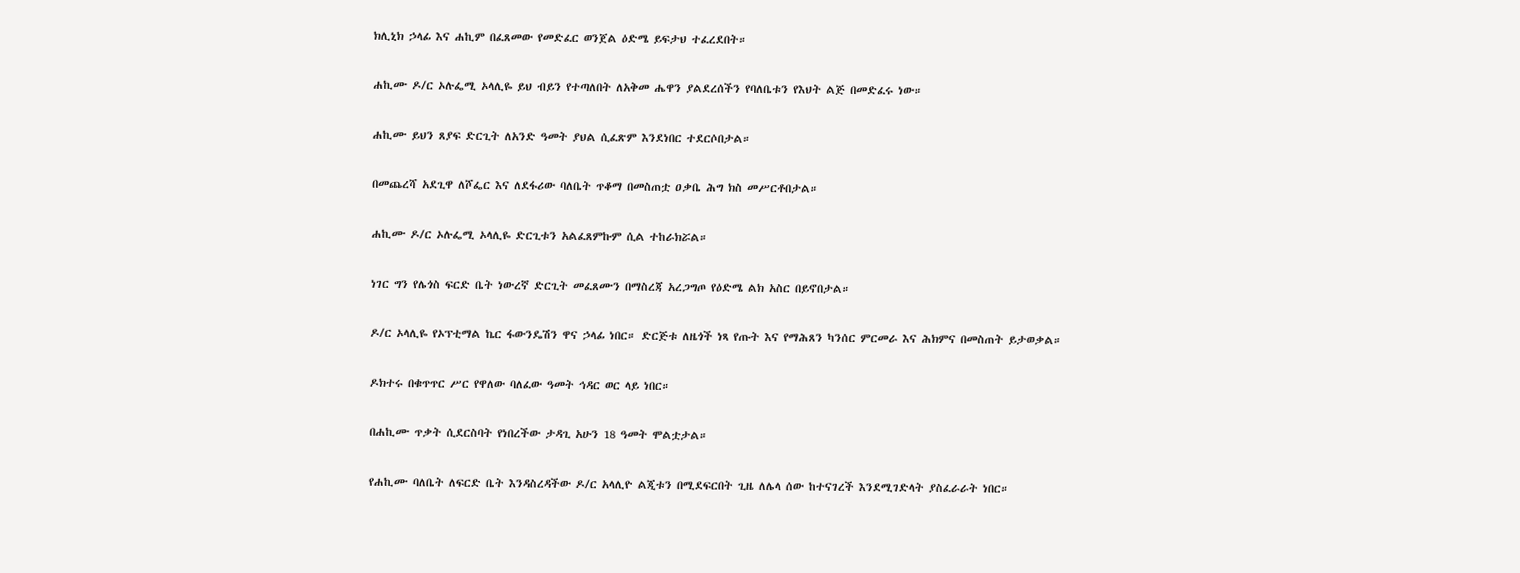ክሊኒክ ኃላፊ እና ሐኪም በፈጸመው የመድፈር ወንጀል ዕድሜ ይፍታህ ተፈረደበት።

ሐኪሙ ዶ/ር ኦሉፌሚ ኦላሊዬ ይህ ብይን የተጣለበት ለአቅመ ሔዋን ያልደረሰችን የባለቤቱን የእህት ልጅ በመድፈሩ ነው።

ሐኪሙ ይህን ጸያፍ ድርጊት ለአንድ ዓመት ያህል ሲፈጽም እንደነበር ተደርሶበታል።

በመጨረሻ አደጊዋ ለሾፌር እና ለደፋሪው ባለቤት ጥቆማ በመስጠቷ ዐቃቤ ሕግ ክስ መሥርቶበታል።

ሐኪሙ ዶ/ር ኦሉፌሚ ኦላሊዬ ድርጊቱን አልፈጸምኩም ሲል ተከራክሯል።

ነገር ግን የሌጎስ ፍርድ ቤት ነውረኛ ድርጊት መፈጸሙን በማስረጃ አረጋግጦ የዕድሜ ልክ አስር በይኖበታል።

ዶ/ር ኦላሊዬ የኦፕቲማል ኬር ፋውንዴሽን ዋና ኃላፊ ነበር። ድርጅቱ ለዜጎች ነጻ የጡት እና የማሕጸን ካንሰር ምርመራ እና ሕክምና በመስጠት ይታወቃል።

ዶክተሩ በቁጥጥር ሥር የዋለው ባለፈው ዓመት ኅዳር ወር ላይ ነበር።

በሐኪሙ ጥቃት ሲደርስባት የነበረችው ታዳጊ አሁን 18 ዓመት ሞልቷታል።

የሐኪሙ ባለቤት ለፍርድ ቤት እንዳስረዳችው ዶ/ር አላሊዮ ልጂቱን በሚደፍርበት ጊዜ ለሌላ ሰው ከተናገረች እንደሚገድላት ያስፈራራት ነበር።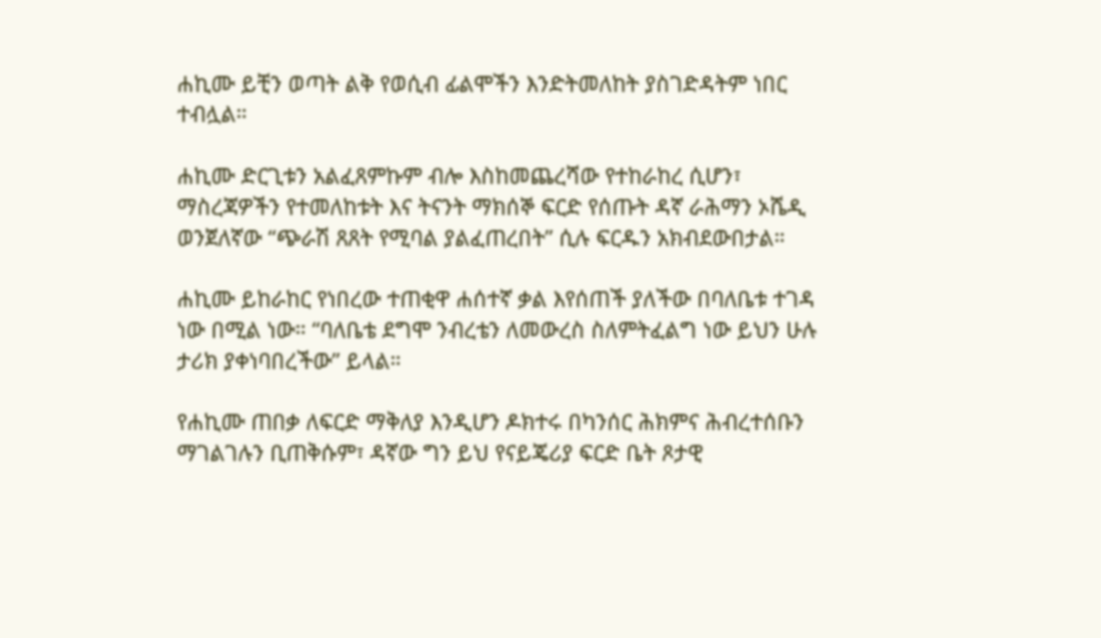ሐኪሙ ይቺን ወጣት ልቅ የወሲብ ፊልሞችን እንድትመለከት ያስገድዳትም ነበር ተብሏል።

ሐኪሙ ድርጊቱን አልፈጸምኩም ብሎ እስከመጨረሻው የተከራከረ ሲሆን፣ ማስረጃዎችን የተመለከቱት እና ትናንት ማክሰኞ ፍርድ የሰጡት ዳኛ ራሕማን ኦሼዲ ወንጀለኛው “ጭራሽ ጸጸት የሚባል ያልፈጠረበት” ሲሉ ፍርዱን አክብደውበታል።

ሐኪሙ ይከራከር የነበረው ተጠቂዋ ሐሰተኛ ቃል እየሰጠች ያለችው በባለቤቱ ተገዳ ነው በሚል ነው። “ባለቤቴ ደግሞ ንብረቴን ለመውረስ ስለምትፈልግ ነው ይህን ሁሉ ታሪክ ያቀነባበረችው” ይላል።

የሐኪሙ ጠበቃ ለፍርድ ማቅለያ እንዲሆን ዶክተሩ በካንሰር ሕክምና ሕብረተሰቡን ማገልገሉን ቢጠቅሱም፣ ዳኛው ግን ይህ የናይጄሪያ ፍርድ ቤት ጾታዊ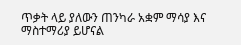ጥቃት ላይ ያለውን ጠንካራ አቋም ማሳያ እና ማስተማሪያ ይሆናል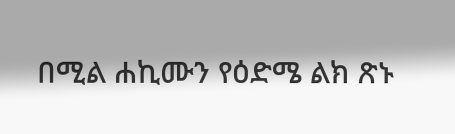በሚል ሐኪሙን የዕድሜ ልክ ጽኑ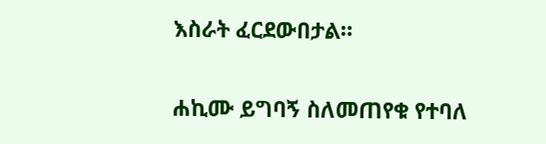እስራት ፈርደውበታል።

ሐኪሙ ይግባኝ ስለመጠየቁ የተባለ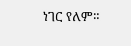ነገር የለም።